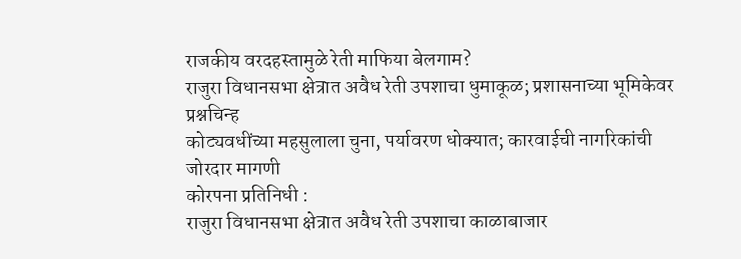राजकीय वरदहस्तामुळे रेती माफिया बेलगाम?
राजुरा विधानसभा क्षेत्रात अवैध रेती उपशाचा धुमाकूळ; प्रशासनाच्या भूमिकेवर प्रश्नचिन्ह
कोट्यवधींच्या महसुलाला चुना, पर्यावरण धोक्यात; कारवाईची नागरिकांची जोरदार मागणी
कोरपना प्रतिनिधी :
राजुरा विधानसभा क्षेत्रात अवैध रेती उपशाचा काळाबाजार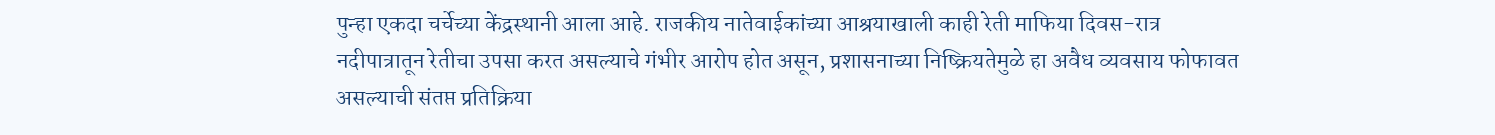पुन्हा एकदा चर्चेच्या केंद्रस्थानी आला आहे. राजकीय नातेवाईकांच्या आश्रयाखाली काही रेती माफिया दिवस-रात्र नदीपात्रातून रेतीचा उपसा करत असल्याचे गंभीर आरोप होत असून, प्रशासनाच्या निष्क्रियतेमुळे हा अवैध व्यवसाय फोफावत असल्याची संतप्त प्रतिक्रिया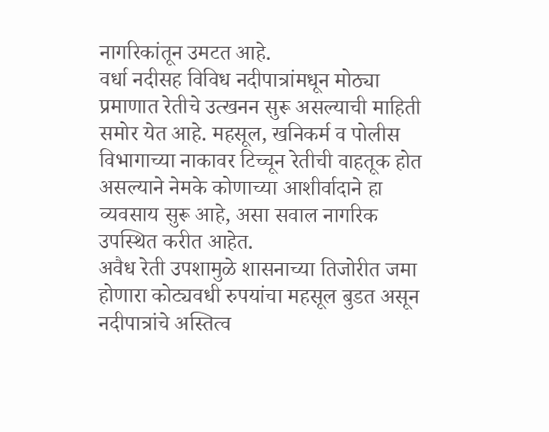नागरिकांतून उमटत आहे.
वर्धा नदीसह विविध नदीपात्रांमधून मोठ्या प्रमाणात रेतीचे उत्खनन सुरू असल्याची माहिती समोर येत आहे. महसूल, खनिकर्म व पोलीस विभागाच्या नाकावर टिच्चून रेतीची वाहतूक होत असल्याने नेमके कोणाच्या आशीर्वादाने हा व्यवसाय सुरू आहे, असा सवाल नागरिक उपस्थित करीत आहेत.
अवैध रेती उपशामुळे शासनाच्या तिजोरीत जमा होणारा कोट्यवधी रुपयांचा महसूल बुडत असून नदीपात्रांचे अस्तित्व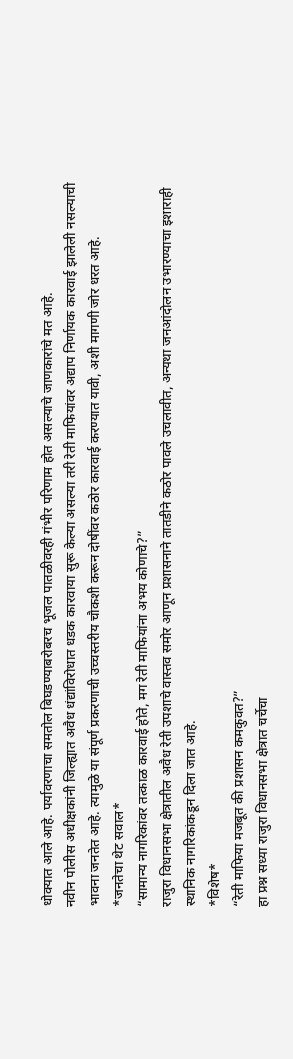धोक्यात आले आहे. पर्यावरणाचा समतोल बिघडण्याबरोबरच भूजल पातळीवरही गंभीर परिणाम होत असल्याचे जाणकारांचे मत आहे.
नवीन पोलीस अधीक्षकांनी जिल्ह्यात अवैध धंद्यांविरोधात धडक कारवाया सुरू केल्या असल्या तरी रेती माफियांवर अद्याप निर्णायक कारवाई झालेली नसल्याची भावना जनतेत आहे. त्यामुळे या संपूर्ण प्रकरणाची उच्चस्तरीय चौकशी करून दोषींवर कठोर कारवाई करण्यात यावी, अशी मागणी जोर धरत आहे.
*जनतेचा थेट सवाल*
“सामान्य नागरिकांवर तत्काळ कारवाई होते, मग रेती माफियांना अभय कोणाचे?”
राजुरा विधानसभा क्षेत्रातील अवैध रेती उपशाचे वास्तव समोर आणून प्रशासनाने तातडीने कठोर पावले उचलावीत, अन्यथा जनआंदोलन उभारण्याचा इशाराही स्थानिक नागरिकांकडून दिला जात आहे.
*विशेष*
“रेती माफिया मजबूत की प्रशासन कमकुवत?”
हा प्रश्न सध्या राजुरा विधानसभा क्षेत्रात चर्चेचा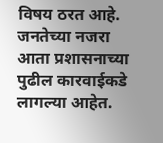विषय ठरत आहे. जनतेच्या नजरा आता प्रशासनाच्या पुढील कारवाईकडे लागल्या आहेत.